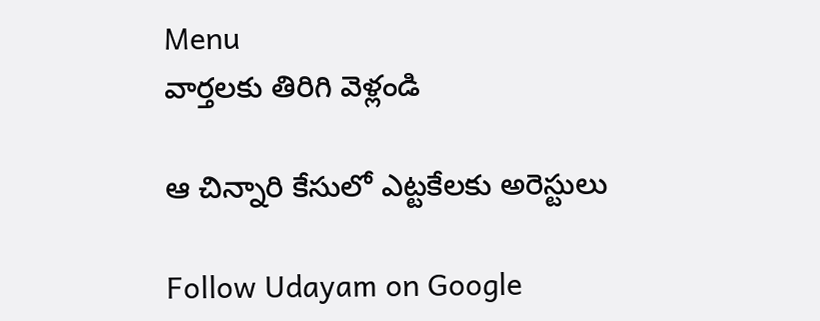Menu
వార్తలకు తిరిగి వెళ్లండి

ఆ చిన్నారి కేసులో ఎట్టకేలకు అరెస్టులు

Follow Udayam on Google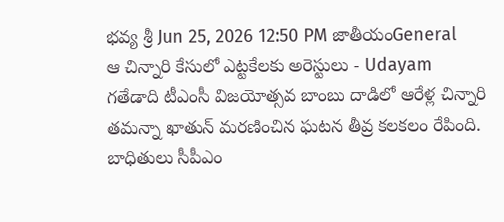భవ్య శ్రీ Jun 25, 2026 12:50 PM జాతీయంGeneral
ఆ చిన్నారి కేసులో ఎట్టకేలకు అరెస్టులు - Udayam
గతేడాది టీఎంసీ విజయోత్సవ బాంబు దాడిలో ఆరేళ్ల చిన్నారి తమన్నా ఖాతున్ మరణించిన ఘటన తీవ్ర కలకలం రేపింది. బాధితులు సీపీఎం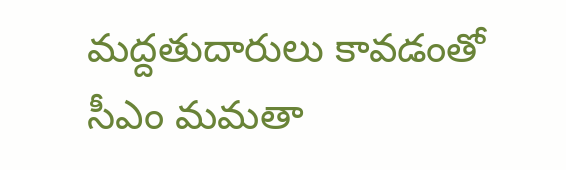మద్దతుదారులు కావడంతో సీఎం మమతా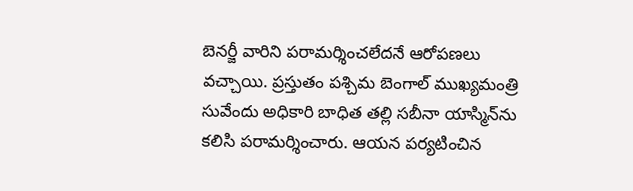బెనర్జీ వారిని పరామర్శించలేదనే ఆరోపణలు వచ్చాయి. ప్రస్తుతం పశ్చిమ బెంగాల్ ముఖ్యమంత్రి సువేందు అధికారి బాధిత తల్లి సబీనా యాస్మిన్‌ను కలిసి పరామర్శించారు. ఆయన పర్యటించిన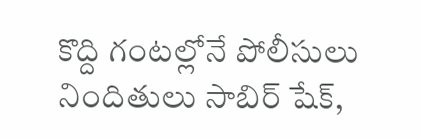కొద్ది గంటల్లోనే పోలీసులు నిందితులు సాబిర్ షేక్,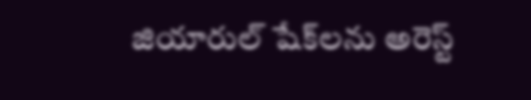జియారుల్ షేక్‌లను అరెస్ట్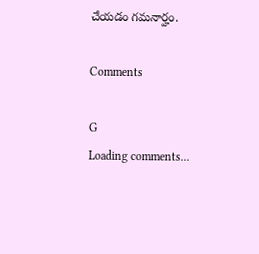చేయడం గమనార్హం.

Comments

G
Loading comments...